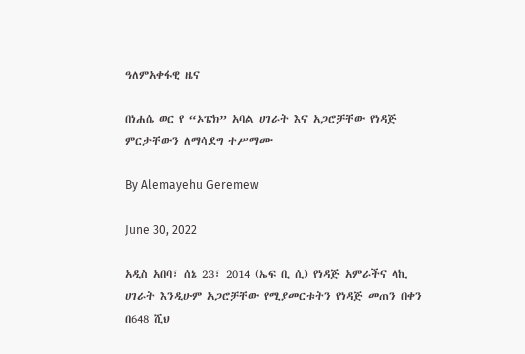ዓለምአቀፋዊ ዜና

በነሐሴ ወር የ “ኦፔክ” አባል ሀገራት እና አጋሮቻቸው የነዳጅ ምርታቸውን ለማሳደግ ተሥማሙ

By Alemayehu Geremew

June 30, 2022

አዲስ አበባ፣ ሰኔ 23፣ 2014 (ኤፍ ቢ ሲ) የነዳጅ አምራችና ላኪ ሀገራት እንዲሁም አጋሮቻቸው የሚያመርቱትን የነዳጅ መጠን በቀን በ648 ሺህ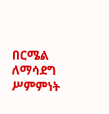በርሜል ለማሳደግ ሥምምነት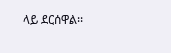ላይ ደርሰዋል፡፡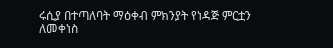ሩሲያ በተጣለባት ማዕቀብ ምክንያት የነዳጅ ምርቷን ለመቀነስ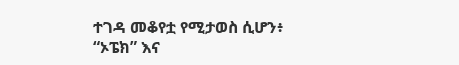ተገዳ መቆየቷ የሚታወስ ሲሆን፥ “ኦፔክ” እና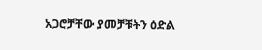አጋሮቻቸው ያመቻቹትን ዕድል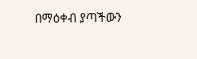በማዕቀብ ያጣችውን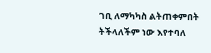ገቢ ለማካካስ ልትጠቀምበት ትችላለችም ነው እየተባለ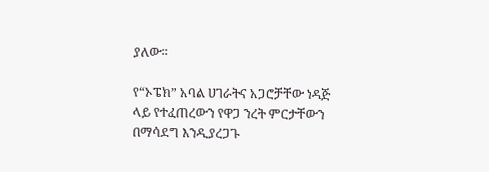ያለው፡፡

የ“ኦፔክ” አባል ሀገራትና አጋሮቻቸው ነዳጅ ላይ የተፈጠረውን የዋጋ ንረት ምርታቸውን በማሳደግ እንዲያረጋጉ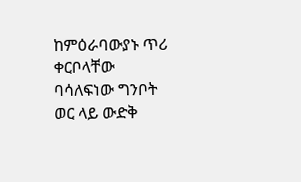ከምዕራባውያኑ ጥሪ ቀርቦላቸው ባሳለፍነው ግንቦት ወር ላይ ውድቅ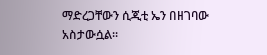ማድረጋቸውን ሲጂቲ ኤን በዘገባው አስታውሷል፡፡